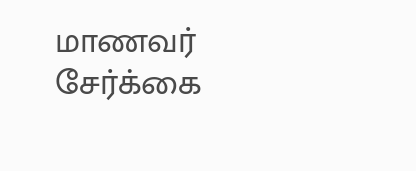மாணவர் சேர்க்கை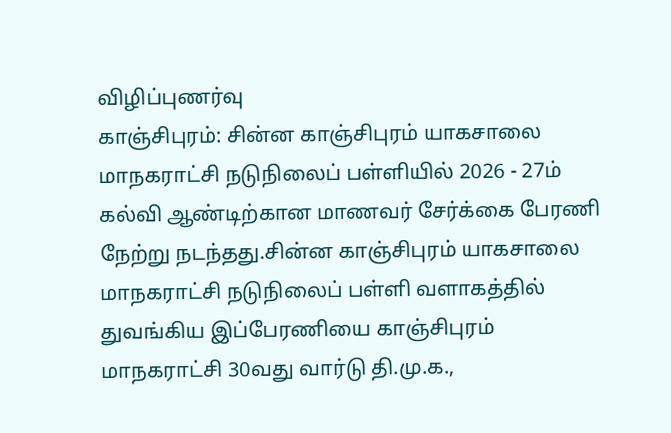விழிப்புணர்வு
காஞ்சிபுரம்: சின்ன காஞ்சிபுரம் யாகசாலை மாநகராட்சி நடுநிலைப் பள்ளியில் 2026 - 27ம் கல்வி ஆண்டிற்கான மாணவர் சேர்க்கை பேரணி நேற்று நடந்தது.சின்ன காஞ்சிபுரம் யாகசாலை மாநகராட்சி நடுநிலைப் பள்ளி வளாகத்தில் துவங்கிய இப்பேரணியை காஞ்சிபுரம் மாநகராட்சி 30வது வார்டு தி.மு.க.,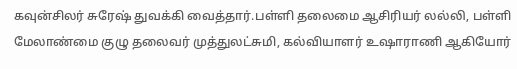கவுன்சிலர் சுரேஷ் துவக்கி வைத்தார்.பள்ளி தலைமை ஆசிரியர் லல்லி, பள்ளி மேலாண்மை குழு தலைவர் முத்துலட்சுமி, கல்வியாளர் உஷாராணி ஆகியோர்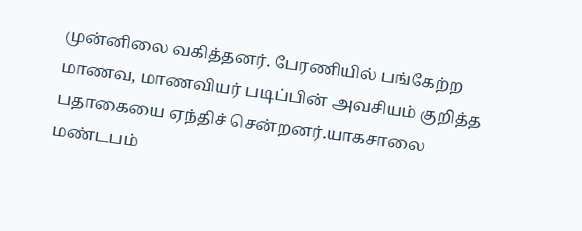முன்னிலை வகித்தனர். பேரணியில் பங்கேற்ற மாணவ, மாணவியர் படிப்பின் அவசியம் குறித்த பதாகையை ஏந்திச் சென்றனர்.யாகசாலை மண்டபம்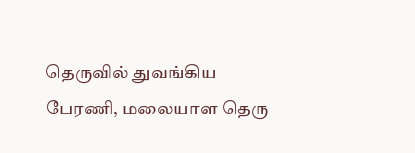தெருவில் துவங்கிய பேரணி, மலையாள தெரு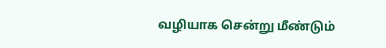வழியாக சென்று மீண்டும்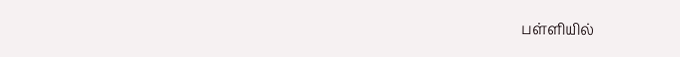பள்ளியில்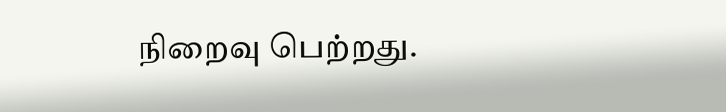நிறைவு பெற்றது.